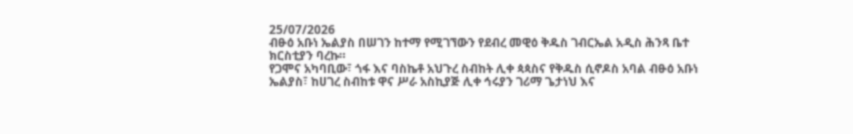25/07/2026
ብፁዕ አቡነ ኤልያስ በሠገን ከተማ የሚገኘውን የደብረ መዊዕ ቅዱስ ገብርኤል አዲስ ሕንጻ ቤተ ክርስቲያን ባረኩ።
የጋሞና አካባቢው፣ ጎፋ እና ባስኬቶ አህጉረ ስብከት ሊቀ ጳጳስና የቅዱስ ሲኖዶስ አባል ብፁዕ አቡነ ኤልያስ፣ ከሀገረ ስብከቱ ዋና ሥራ አስኪያጅ ሊቀ ኅሩያን ገሪማ ጌታነህ እና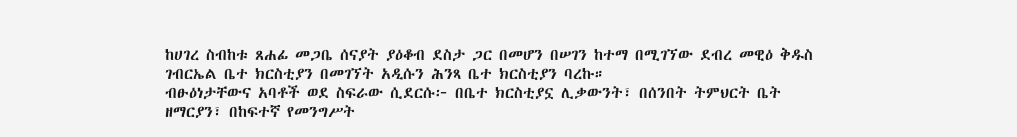ከሀገረ ስብከቱ ጸሐፊ መጋቤ ሰናያት ያዕቆብ ደስታ ጋር በመሆን በሠገን ከተማ በሚገኘው ደብረ መዊዕ ቅዱስ ገብርኤል ቤተ ክርስቲያን በመገኘት አዲሱን ሕንጻ ቤተ ክርስቲያን ባረኩ።
ብፁዕነታቸውና አባቶች ወደ ስፍራው ሲደርሱ፦ በቤተ ክርስቲያኗ ሊቃውንት፣ በሰንበት ትምህርት ቤት ዘማርያን፣ በከፍተኛ የመንግሥት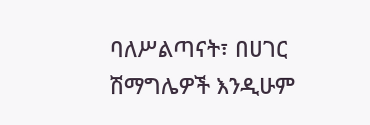ባለሥልጣናት፣ በሀገር ሽማግሌዎች እንዲሁም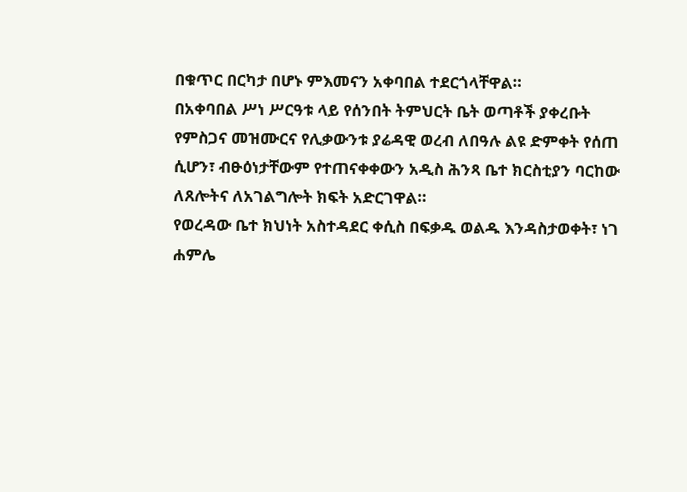በቁጥር በርካታ በሆኑ ምእመናን አቀባበል ተደርጎላቸዋል።
በአቀባበል ሥነ ሥርዓቱ ላይ የሰንበት ትምህርት ቤት ወጣቶች ያቀረቡት የምስጋና መዝሙርና የሊቃውንቱ ያሬዳዊ ወረብ ለበዓሉ ልዩ ድምቀት የሰጠ ሲሆን፣ ብፁዕነታቸውም የተጠናቀቀውን አዲስ ሕንጻ ቤተ ክርስቲያን ባርከው ለጸሎትና ለአገልግሎት ክፍት አድርገዋል።
የወረዳው ቤተ ክህነት አስተዳደር ቀሲስ በፍቃዱ ወልዱ እንዳስታወቀት፣ ነገ ሐምሌ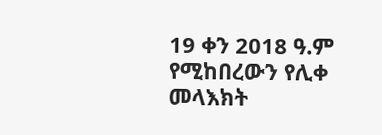19 ቀን 2018 ዓ.ም የሚከበረውን የሊቀ መላእክት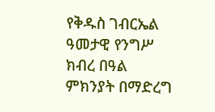የቅዱስ ገብርኤል ዓመታዊ የንግሥ ክብረ በዓል ምክንያት በማድረግ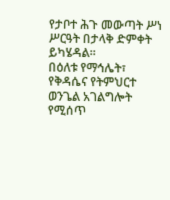የታቦተ ሕጉ መውጣት ሥነ ሥርዓት በታላቅ ድምቀት ይካሄዳል።
በዕለቱ የማኅሌት፣ የቅዳሴና የትምህርተ ወንጌል አገልግሎት የሚሰጥ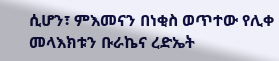ሲሆን፣ ምእመናን በነቂስ ወጥተው የሊቀ መላእክቱን ቡራኬና ረድኤት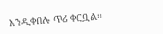እንዲቀበሉ ጥሪ ቀርቧል።